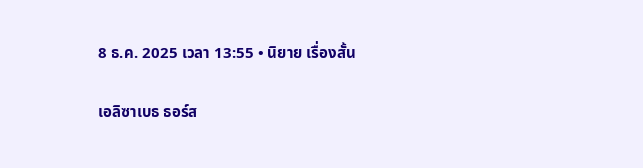8 ธ.ค. 2025 เวลา 13:55 • นิยาย เรื่องสั้น

เอลิซาเบธ ธอร์ส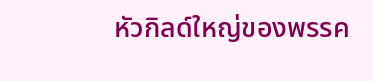หัวกิลด์ใหญ่ของพรรค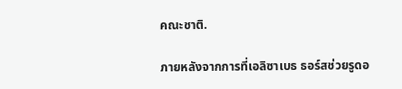คณะชาติ.

ภายหลังจากการที่เอลิซาเบธ ธอร์สช่วยรูดอ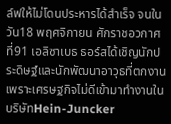ล์ฟให้ไม่โดนประหารได้สำเร็จ จนในวัน18 พฤศจิกายน ศักราชอวกาศที่91 เอลิซาเบธ ธอร์สได้เชิญนักประดิษฐ์และนักพัฒนาอาวุธที่ตกงานเพราะเศรษฐกิจไม่ดีเข้ามาทำงานในบริษัทHein-Juncker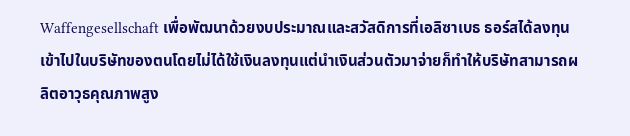Waffengesellschaft เพื่อพัฒนาด้วยงบประมาณและสวัสดิการที่เอลิซาเบธ ธอร์สได้ลงทุนเข้าไปในบริษัทของตนโดยไม่ได้ใช้เงินลงทุนแต่นำเงินส่วนตัวมาจ่ายก็ทำให้บริษัทสามารถผลิตอาวุธคุณภาพสูง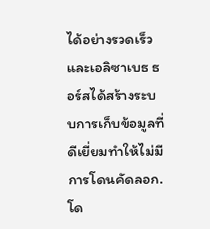ได้อย่างรวดเร็วและเอลิซาเบธ ธอร์สได้สร้างระบบการเก็บข้อมูลที่ดีเยี่ยมทำให้ไม่มีการโดนคัดลอก.
โด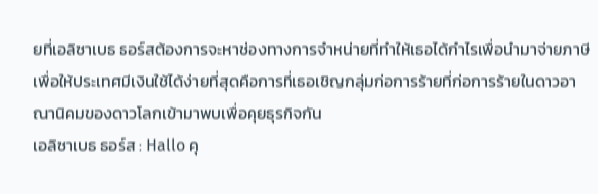ยที่เอลิซาเบธ ธอร์สต้องการจะหาช่องทางการจำหน่ายที่ทำให้เธอได้กำไรเพื่อนำมาจ่ายภาษีเพื่อให้ประเทศมีเงินใช้ได้ง่ายที่สุดคือการที่เธอเชิญกลุ่มก่อการร้ายที่ก่อการร้ายในดาวอาณานิคมของดาวโลกเข้ามาพบเพื่อคุยธุรกิจกัน
เอลิซาเบธ ธอร์ส : Hallo คุ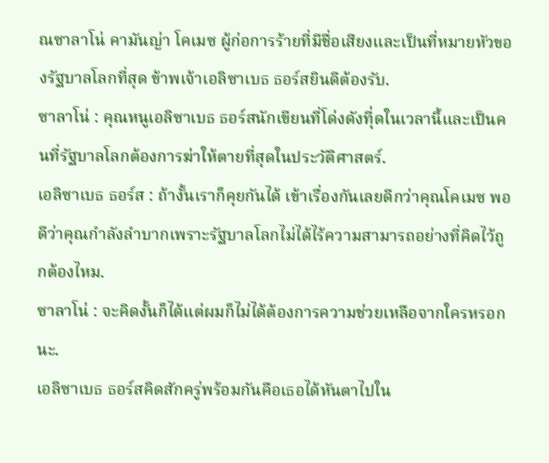ณซาลาโน่ คามันญ่า โคเมซ ผู้ก่อการร้ายที่มีชื่อเสียงและเป็นที่หมายหัวของรัฐบาลโลกที่สุด ข้าพเจ้าเอลิซาเบธ ธอร์สยินดีต้องรับ.
ซาลาโน่ : คุณหนูเอลิซาเบธ ธอร์สนักเขียนที่โด่งดังทีุ่ดในเวลานี้และเป็นคนที่รัฐบาลโลกต้องการฆ่าให้ตายที่สุดในประวัติศาสตร์.
เอลิซาเบธ ธอร์ส : ถ้างั้นเราก็คุยกันได้ เข้าเรื่องกันเลยดีกว่าคุณโคเมซ พอดีว่าคุณกำลังลำบากเพราะรัฐบาลโลกไม่ได้ไร้ความสามารถอย่างที่คิดไว้ถูกต้องไหม.
ซาลาโน่ : จะคิดงั้นก็ได้แต่ผมก็ไม่ได้ต้องการความช่วยเหลือจากใครหรอกนะ.
เอลิซาเบธ ธอร์สคิดสักครู่พร้อมกันคือเธอได้หันตาไปใน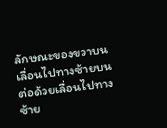ลักษณะของขวาบนเลื่อนไปทางซ้ายบนต่อด้วยเลื่อนไปทางซ้าย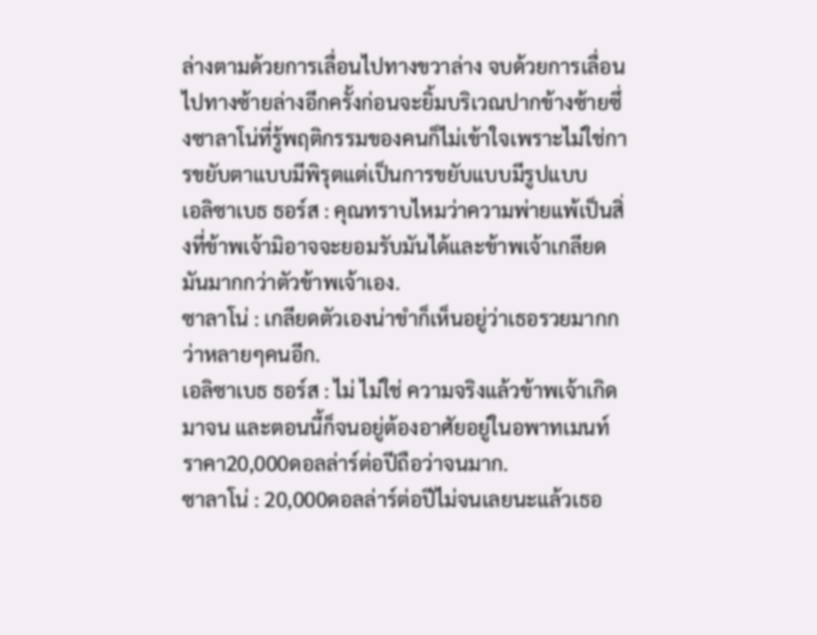ล่างตามด้วยการเลื่อนไปทางขวาล่าง จบด้วยการเลื่อนไปทางซ้ายล่างอีกครั้งก่อนจะยิ้มบริเวณปากข้างซ้ายซึ่งซาลาโน่ที่รู้พฤติกรรมของคนก็ไม่เข้าใจเพราะไม่ใช่การขยับตาแบบมีพิรุตแต่เป็นการขยับแบบมีรูปแบบ
เอลิซาเบธ ธอร์ส : คุณทราบไหมว่าความพ่ายแพ้เป็นสิ่งที่ข้าพเจ้ามิอาจจะยอมรับมันได้และข้าพเจ้าเกลียดมันมากกว่าตัวข้าพเจ้าเอง.
ซาลาโน่ : เกลียดตัวเองน่าขำก็เห็นอยู่ว่าเธอรวยมากกว่าหลายๆคนอีก.
เอลิซาเบธ ธอร์ส : ไม่ ไม่ใช่ ความจริงแล้วข้าพเจ้าเกิดมาจน และตอนนี้ก็จนอยู่ต้องอาศัยอยู่ในอพาทเมนท์ราคา20,000ดอลล่าร์ต่อปีถือว่าจนมาก.
ซาลาโน่ : 20,000ดอลล่าร์ต่อปีไม่จนเลยนะแล้วเธอ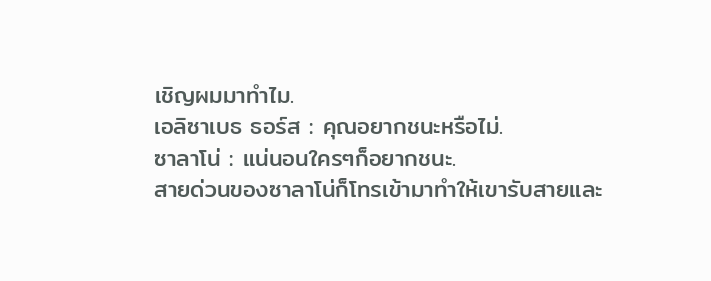เชิญผมมาทำไม.
เอลิซาเบธ ธอร์ส : คุณอยากชนะหรือไม่.
ซาลาโน่ : แน่นอนใครๆก็อยากชนะ.
สายด่วนของซาลาโน่ก็โทรเข้ามาทำให้เขารับสายและ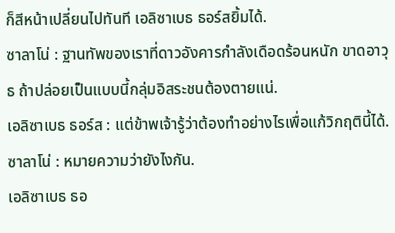ก็สีหน้าเปลี่ยนไปทันที เอลิซาเบธ ธอร์สยิ้มได้.
ซาลาโน่ : ฐานทัพของเราที่ดาวอังคารกำลังเดือดร้อนหนัก ขาดอาวุธ ถ้าปล่อยเป็นแบบนี้กลุ่มอิสระชนต้องตายแน่.
เอลิซาเบธ ธอร์ส : แต่ข้าพเจ้ารู้ว่าต้องทำอย่างไรเพื่อแก้วิกฤตินี้ได้.
ซาลาโน่ : หมายความว่ายังไงกัน.
เอลิซาเบธ ธอ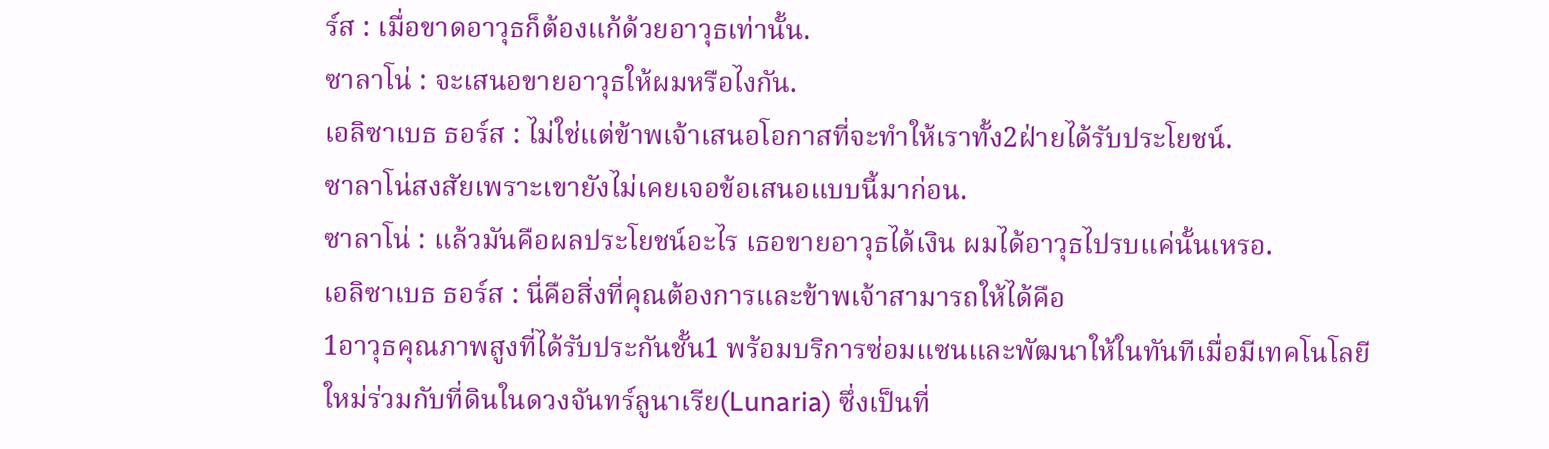ร์ส : เมื่อขาดอาวุธก็ต้องแก้ด้วยอาวุธเท่านั้น.
ซาลาโน่ : จะเสนอขายอาวุธให้ผมหรือไงกัน.
เอลิซาเบธ ธอร์ส : ไม่ใช่แต่ข้าพเจ้าเสนอโอกาสที่จะทำให้เราทั้ง2ฝ่ายได้รับประโยชน์.
ซาลาโน่สงสัยเพราะเขายังไม่เคยเจอข้อเสนอแบบนี้มาก่อน.
ซาลาโน่ : แล้วมันคือผลประโยชน์อะไร เธอขายอาวุธได้เงิน ผมได้อาวุธไปรบแค่นั้นเหรอ.
เอลิซาเบธ ธอร์ส : นี่คือสิ่งที่คุณต้องการและข้าพเจ้าสามารถให้ได้คือ
1อาวุธคุณภาพสูงที่ได้รับประกันชั้น1 พร้อมบริการซ่อมแซนและพัฒนาให้ในทันทีเมื่อมีเทคโนโลยีใหม่ร่วมกับที่ดินในดวงจันทร์ลูนาเรีย(Lunaria) ซึ่งเป็นที่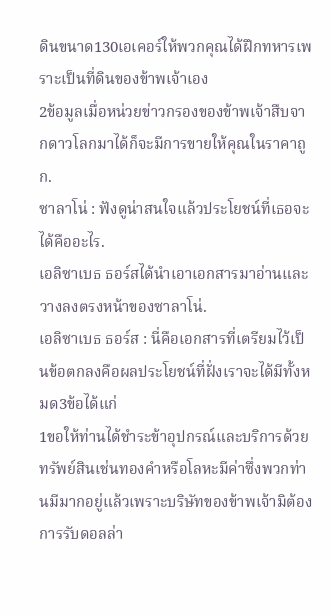ดินขนาด130เอเคอร์ให้พวกคุณได้ฝึกทหารเพราะเป็นที่ดินของข้าพเจ้าเอง
2ข้อมูลเมื่อหน่วยข่าวกรองของข้าพเจ้าสืบจากดาวโลกมาได้ก็จะมีการขายให้คุณในราคาถูก.
ซาลาโน่ : ฟังดูน่าสนใจแล้วประโยชน์ที่เธอจะได้คืออะไร.
เอลิซาเบธ ธอร์สได้นำเอาเอกสารมาอ่านและวางลงตรงหน้าของซาลาโน่.
เอลิซาเบธ ธอร์ส : นี่คือเอกสารที่เตรียมไว้เป็นข้อตกลงคือผลประโยชน์ที่ฝั่งเราจะได้มีทั้งหมด3ข้อได้แก่
1ขอให้ท่านได้ชำระข้าอุปกรณ์และบริการด้วยทรัพย์สินเช่นทองคำหรือโลหะมีค่าซึ่งพวกท่านมีมากอยู่แล้วเพราะบริษัทของข้าพเจ้ามิต้องการรับดอลล่า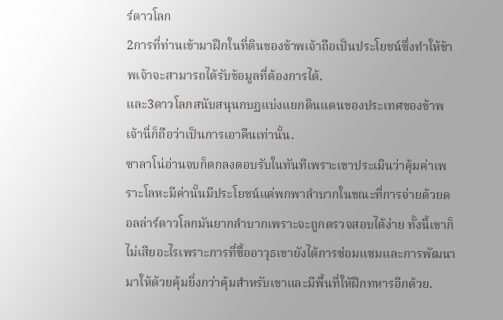ร์ดาวโลก
2การที่ท่านเข้ามาฝึกในที่ดินของข้าพเจ้าถือเป็นประโยชน์ซึ่งทำให้ข้าพเจ้าจะสามารถได้รับข้อมูลที่ต้องการได้.
และ3ดาวโลกสนับสนุนกบฏแบ่งแยกดินแดนของประเทศของข้าพเจ้านี่ก็ถือว่าเป็นการเอาคืนเท่านั้น.
ซาลาโน่อ่านจบก็ตกลงตอบรับในทันทีเพราะเขาประเมินว่าคุ้มค่าเพราะโลหะมีค่านั้นมีประโยชน์แต่พกพาลำบากในขณะที่การจ่ายด้วยดอลล่าร์ดาวโลกมันยากลำบากเพราะจะถูกตรวจสอบได้ง่าย ทั้งนี้เขาก็ไม่เสียอะไรเพราะการที่ซื้ออาวุธเขายังได้การซ่อมแซมและการพัฒนามาให้ด้วยคุ้มยิ่งกว่าคุ้มสำหรับเขาและมีพื้นที่ให้ฝึกทหารอีกด้วย.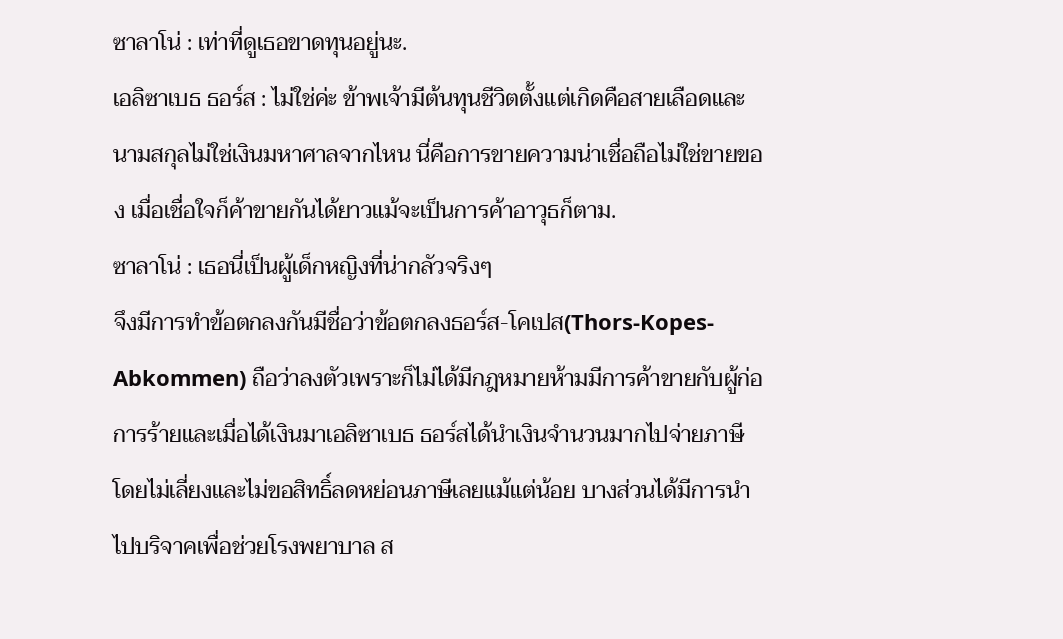ซาลาโน่ : เท่าที่ดูเธอขาดทุนอยู่นะ.
เอลิซาเบธ ธอร์ส : ไม่ใช่ค่ะ ข้าพเจ้ามีต้นทุนชีวิตตั้งแต่เกิดคือสายเลือดและนามสกุลไม่ใช่เงินมหาศาลจากไหน นี่คือการขายความน่าเชื่อถือไม่ใช่ขายของ เมื่อเชื่อใจก็ค้าขายกันได้ยาวแม้จะเป็นการค้าอาวุธก็ตาม.
ซาลาโน่ : เธอนี่เป็นผู้เด็กหญิงที่น่ากลัวจริงๆ
จึงมีการทำข้อตกลงกันมีชื่อว่าข้อตกลงธอร์ส-โคเปส(Thors-Kopes-Abkommen) ถือว่าลงตัวเพราะก็ไม่ได้มีกฎหมายห้ามมีการค้าขายกับผู้ก่อการร้ายและเมื่อได้เงินมาเอลิซาเบธ ธอร์สได้นำเงินจำนวนมากไปจ่ายภาษีโดยไม่เลี่ยงและไม่ขอสิทธิ์ลดหย่อนภาษีเลยแม้แต่น้อย บางส่วนได้มีการนำไปบริจาคเพื่อช่วยโรงพยาบาล ส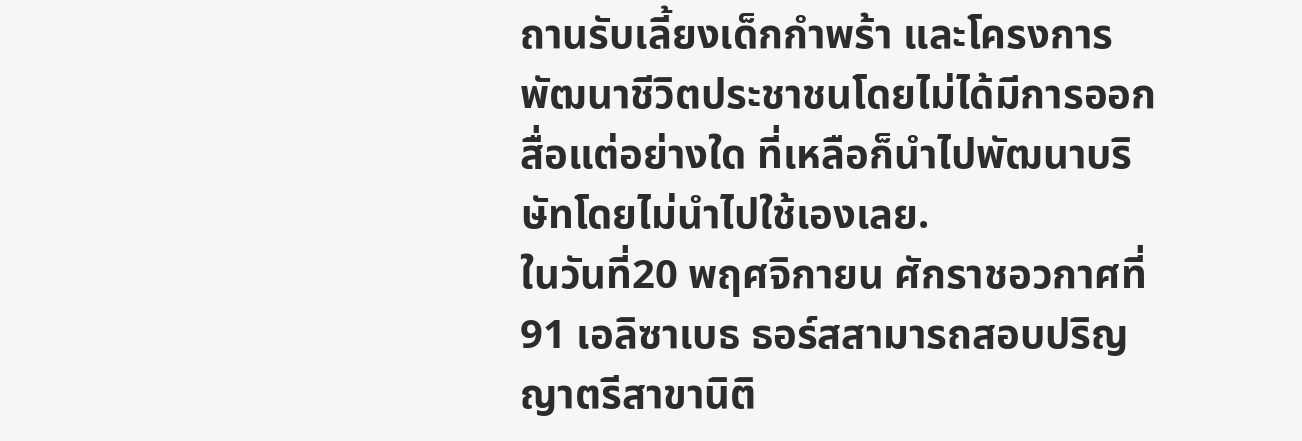ถานรับเลี้ยงเด็กกำพร้า และโครงการพัฒนาชีวิตประชาชนโดยไม่ได้มีการออกสื่อแต่อย่างใด ที่เหลือก็นำไปพัฒนาบริษัทโดยไม่นำไปใช้เองเลย.
ในวันที่20 พฤศจิกายน ศักราชอวกาศที่91 เอลิซาเบธ ธอร์สสามารถสอบปริญญาตรีสาขานิติ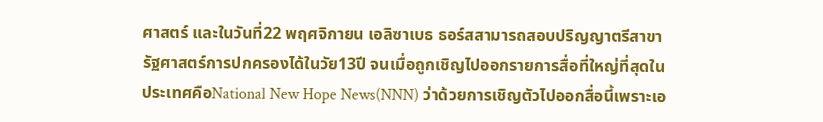ศาสตร์ และในวันที่22 พฤศจิกายน เอลิซาเบธ ธอร์สสามารถสอบปริญญาตรีสาขารัฐศาสตร์การปกครองได้ในวัย13ปี จนเมื่อถูกเชิญไปออกรายการสื่อที่ใหญ่ที่สุดในประเทศคือNational New Hope News(NNN) ว่าด้วยการเชิญตัวไปออกสื่อนี้เพราะเอ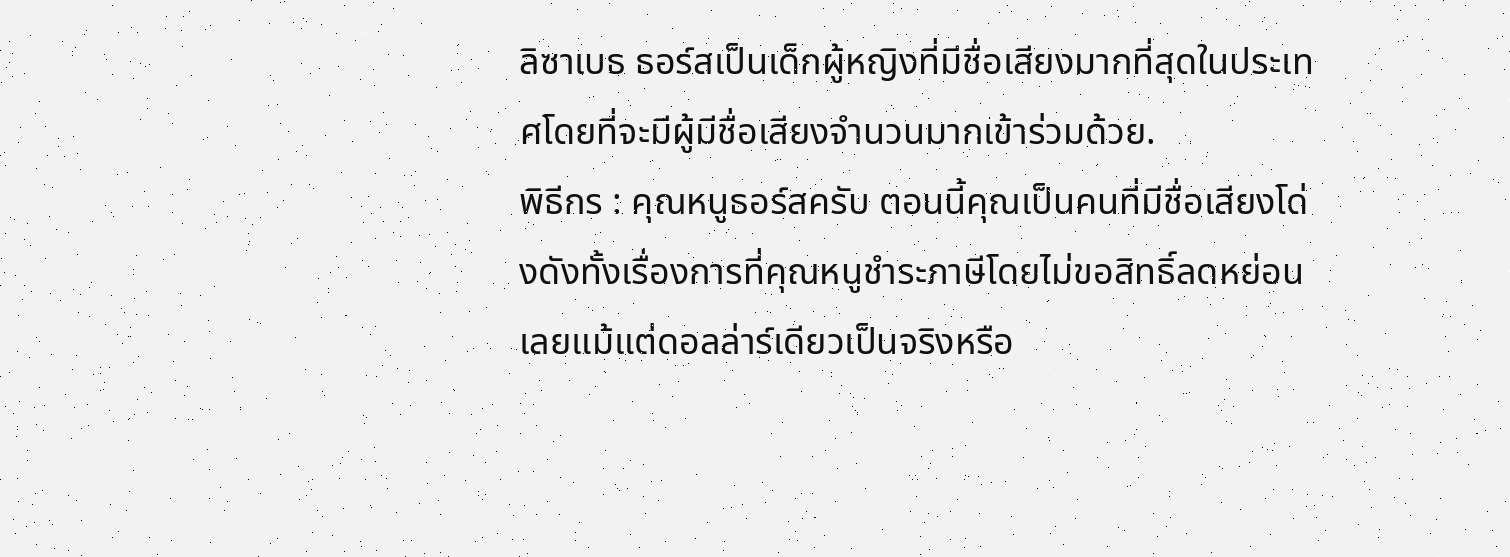ลิซาเบธ ธอร์สเป็นเด็กผู้หญิงที่มีชื่อเสียงมากที่สุดในประเทศโดยที่จะมีผู้มีชื่อเสียงจำนวนมากเข้าร่วมด้วย.
พิธีกร : คุณหนูธอร์สครับ ตอนนี้คุณเป็นคนที่มีชื่อเสียงโด่งดังทั้งเรื่องการที่คุณหนูชำระภาษีโดยไม่ขอสิทธิ์ลดหย่อนเลยแม้แต่ดอลล่าร์เดียวเป็นจริงหรือ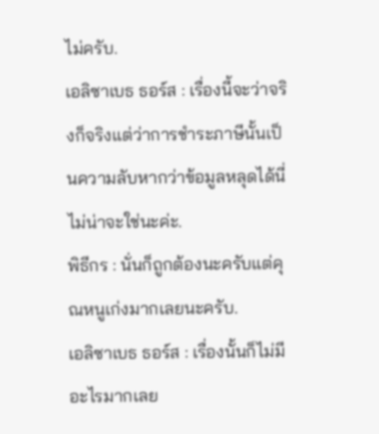ไม่ครับ.
เอลิซาเบธ ธอร์ส : เรื่องนี้จะว่าจริงก็จริงแต่ว่าการชำระภาษีนั้นเป็นความลับหากว่าข้อมูลหลุดได้นี่ไม่น่าจะใช่นะค่ะ.
พิธีกร : นั่นก็ถูกต้องนะครับแต่คุณหนูเก่งมากเลยนะครับ.
เอลิซาเบธ ธอร์ส : เรื่องนั้นก็ไม่มีอะไรมากเลย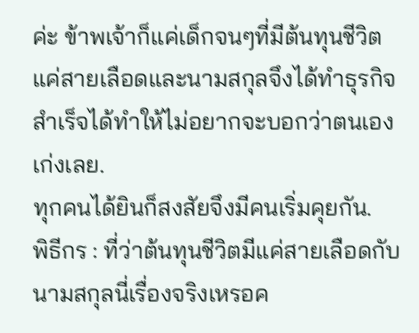ค่ะ ข้าพเจ้าก็แค่เด็กจนๆที่มีต้นทุนชีวิตแค่สายเลือดและนามสกุลจึงได้ทำธุรกิจสำเร็จได้ทำให้ไม่อยากจะบอกว่าตนเองเก่งเลย.
ทุกคนได้ยินก็สงสัยจึงมีคนเริ่มคุยกัน.
พิธีกร : ที่ว่าต้นทุนชีวิตมีแค่สายเลือดกับนามสกุลนี่เรื่องจริงเหรอค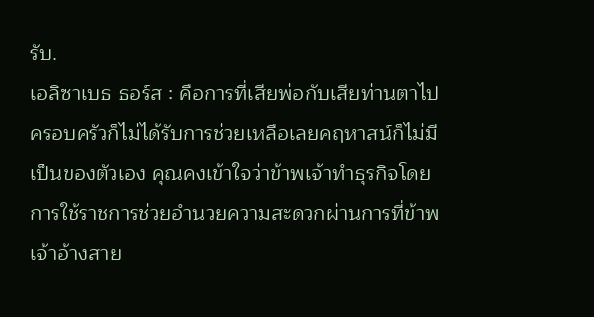รับ.
เอลิซาเบธ ธอร์ส : คือการที่เสียพ่อกับเสียท่านตาไปครอบครัวก็ไม่ได้รับการช่วยเหลือเลยคฤหาสน์ก็ไม่มีเป็นของตัวเอง คุณคงเข้าใจว่าข้าพเจ้าทำธุรกิจโดยการใช้ราชการช่วยอำนวยความสะดวกผ่านการที่ข้าพเจ้าอ้างสาย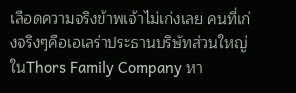เลือดความจริงข้าพเจ้าไม่เก่งเลย คนที่เก่งจริงๆคือเอเลร่าประธานบริษัทส่วนใหญ่ในThors Family Company หา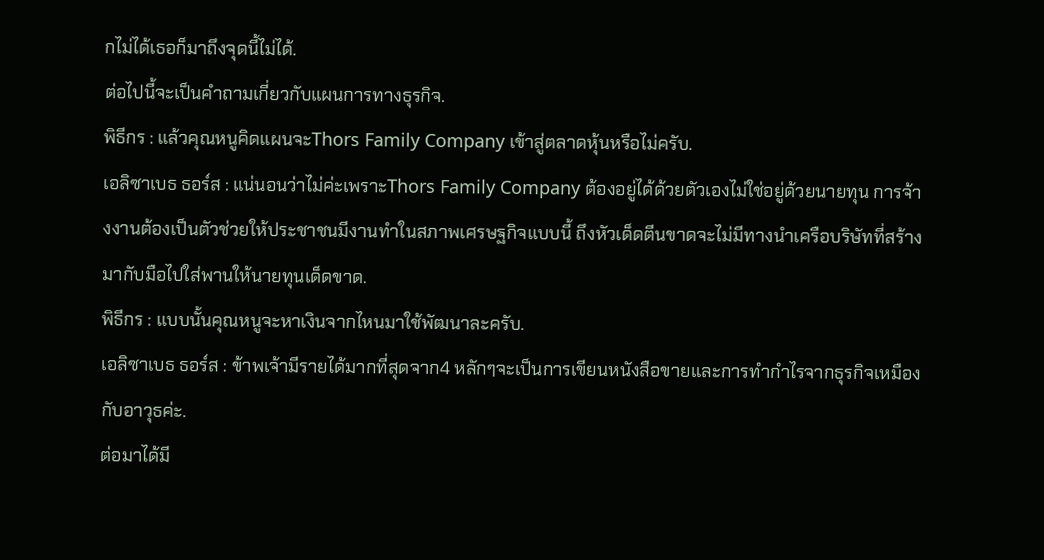กไม่ได้เธอก็มาถึงจุดนี้ไม่ได้.
ต่อไปนี้จะเป็นคำถามเกี่ยวกับแผนการทางธุรกิจ.
พิธีกร : แล้วคุณหนูคิดแผนจะThors Family Company เข้าสู่ตลาดหุ้นหรือไม่ครับ.
เอลิซาเบธ ธอร์ส : แน่นอนว่าไม่ค่ะเพราะThors Family Company ต้องอยู่ได้ด้วยตัวเองไม่ใช่อยู่ด้วยนายทุน การจ้างงานต้องเป็นตัวช่วยให้ประชาชนมีงานทำในสภาพเศรษฐกิจแบบนี้ ถึงหัวเด็ดตีนขาดจะไม่มีทางนำเครือบริษัทที่สร้างมากับมือไปใส่พานให้นายทุนเด็ดขาด.
พิธีกร : แบบนั้นคุณหนูจะหาเงินจากไหนมาใช้พัฒนาละครับ.
เอลิซาเบธ ธอร์ส : ข้าพเจ้ามีรายได้มากที่สุดจาก4 หลักๆจะเป็นการเขียนหนังสือขายและการทำกำไรจากธุรกิจเหมืองกับอาวุธค่ะ.
ต่อมาได้มี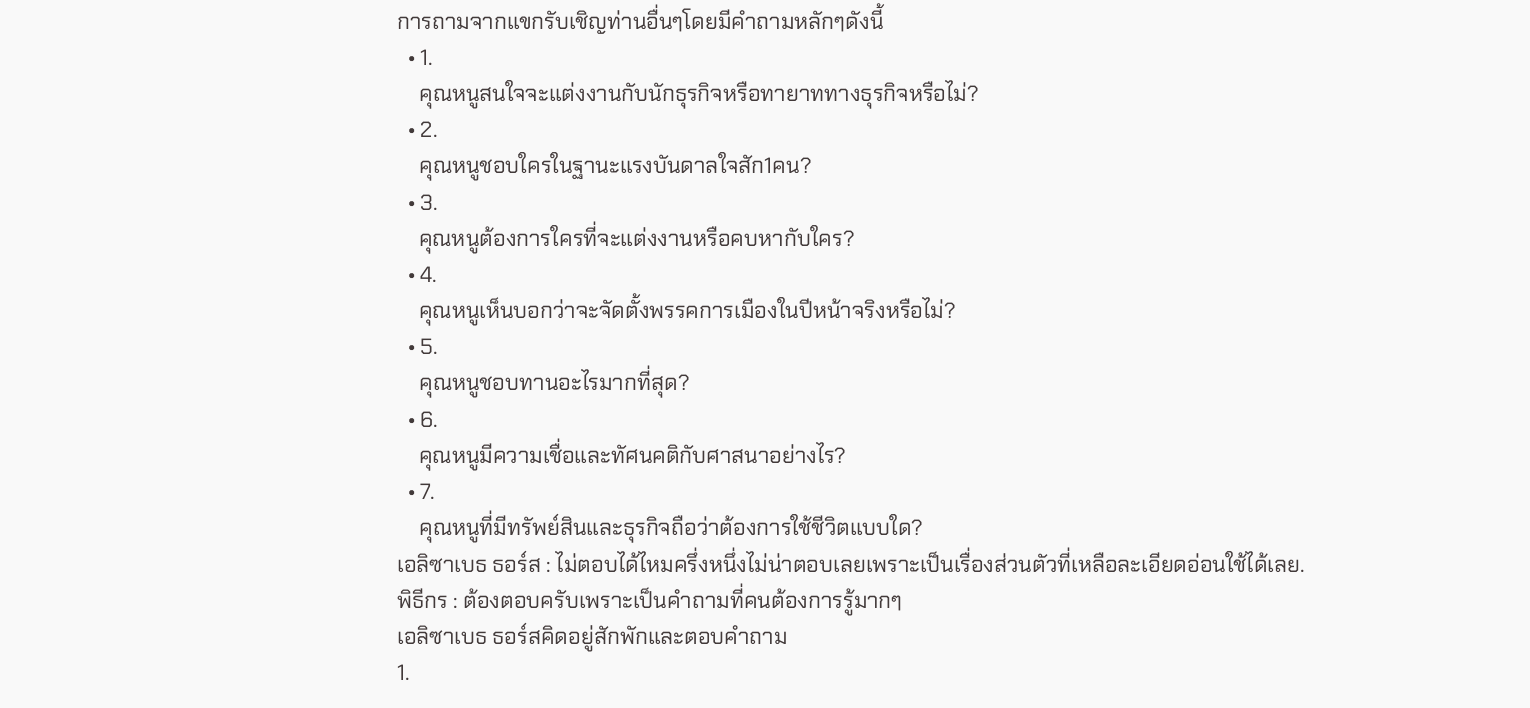การถามจากแขกรับเชิญท่านอื่นๆโดยมีคำถามหลักๆดังนี้
  • 1.
    คุณหนูสนใจจะแต่งงานกับนักธุรกิจหรือทายาททางธุรกิจหรือไม่?
  • 2.
    คุณหนูชอบใครในฐานะแรงบันดาลใจสัก1คน?
  • 3.
    คุณหนูต้องการใครที่จะแต่งงานหรือคบหากับใคร?
  • 4.
    คุณหนูเห็นบอกว่าจะจัดตั้งพรรคการเมืองในปีหน้าจริงหรือไม่?
  • 5.
    คุณหนูชอบทานอะไรมากที่สุด?
  • 6.
    คุณหนูมีความเชื่อและทัศนคติกับศาสนาอย่างไร?
  • 7.
    คุณหนูที่มีทรัพย์สินและธุรกิจถือว่าต้องการใช้ชีวิตแบบใด?
เอลิซาเบธ ธอร์ส : ไม่ตอบได้ไหมครึ่งหนึ่งไม่น่าตอบเลยเพราะเป็นเรื่องส่วนตัวที่เหลือละเอียดอ่อนใช้ได้เลย.
พิธีกร : ต้องตอบครับเพราะเป็นคำถามที่คนต้องการรู้มากๆ
เอลิซาเบธ ธอร์สคิดอยู่สักพักและตอบคำถาม
1.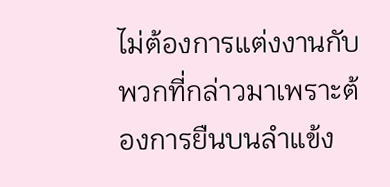ไม่ต้องการแต่งงานกับพวกที่กล่าวมาเพราะต้องการยืนบนลำแข้ง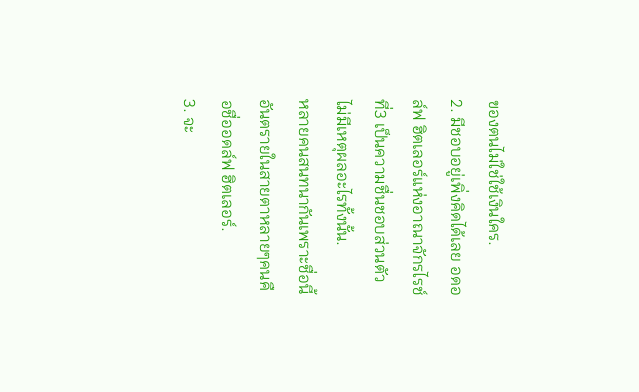ของตนไม่ใช่ใช้เงินใคร.
2. มีชอบอยู่เพิ่งคิดได้เลย อดอล์ฟ ฮิตเลอร์แห่งอาณาจักรไรช์ที่3 เป็นความชื่นชอบส่วนตัวไม่มีเหตุผลอะไรทั้งนั้น.
หลายคนสนทนากันเพราะชื่อนี้อันตรายในสายตาหลายๆคนคือชื่ออดล์ฟ ฮิตเลอร์.
3. จะ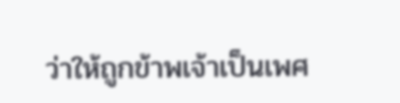ว่าให้ถูกข้าพเจ้าเป็นเพศ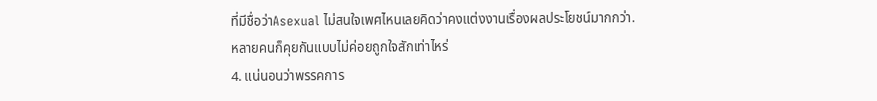ที่มีชื่อว่าAsexual ไม่สนใจเพศไหนเลยคิดว่าคงแต่งงานเรื่องผลประโยชน์มากกว่า.
หลายคนก็คุยกันแบบไม่ค่อยถูกใจสักเท่าไหร่
4. แน่นอนว่าพรรคการ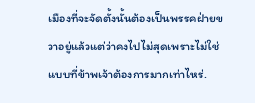เมืองที่จะจัดตั้งนั้นต้องเป็นพรรคฝ่ายขวาอยู่แล้วแต่ว่าคงไปไม่สุดเพราะไม่ใช่แบบที่ข้าพเจ้าต้องการมากเท่าไหร่.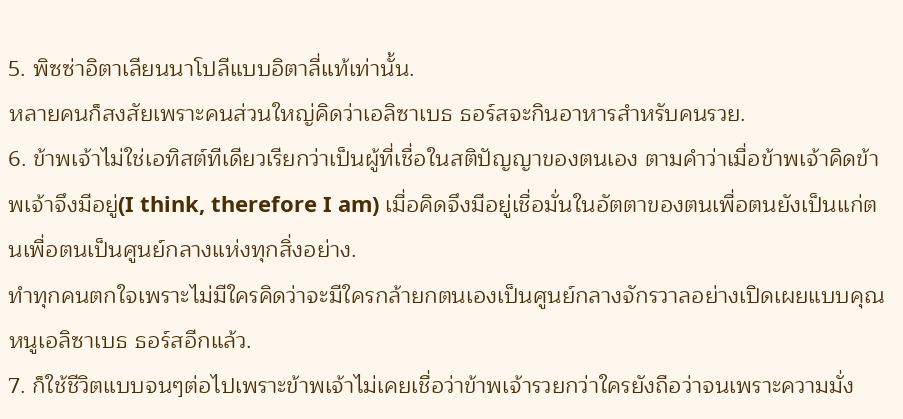5. พิซซ่าอิตาเลียนนาโปลีแบบอิตาลี่แท้เท่านั้น.
หลายคนก็สงสัยเพราะคนส่วนใหญ่คิดว่าเอลิซาเบธ ธอร์สจะกินอาหารสำหรับคนรวย.
6. ข้าพเจ้าไม่ใช่เอทิสต์ทีเดียวเรียกว่าเป็นผู้ที่เชื่อในสติปัญญาของตนเอง ตามคำว่าเมื่อข้าพเจ้าคิดข้าพเจ้าจึงมีอยู่(I think, therefore I am) เมื่อคิดจึงมีอยู่เชื่อมั่นในอัตตาของตนเพื่อตนยังเป็นแก่ตนเพื่อตนเป็นศูนย์กลางแห่งทุกสิ่งอย่าง.
ทำทุกคนตกใจเพราะไม่มีใครคิดว่าจะมีใครกล้ายกตนเองเป็นศูนย์กลางจักรวาลอย่างเปิดเผยแบบคุณหนูเอลิซาเบธ ธอร์สอีกแล้ว.
7. ก็ใช้ชีวิตแบบจนๆต่อไปเพราะข้าพเจ้าไม่เคยเชื่อว่าข้าพเจ้ารวยกว่าใครยังถือว่าจนเพราะความมั่ง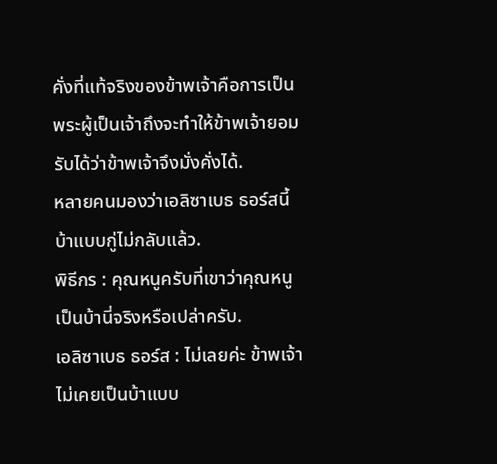คั่งที่แท้จริงของข้าพเจ้าคือการเป็นพระผู้เป็นเจ้าถึงจะทำให้ข้าพเจ้ายอมรับได้ว่าข้าพเจ้าจึงมั่งคั่งได้.
หลายคนมองว่าเอลิซาเบธ ธอร์สนี้บ้าแบบกู่ไม่กลับแล้ว.
พิธีกร : คุณหนูครับที่เขาว่าคุณหนูเป็นบ้านี่จริงหรือเปล่าครับ.
เอลิซาเบธ ธอร์ส : ไม่เลยค่ะ ข้าพเจ้าไม่เคยเป็นบ้าแบบ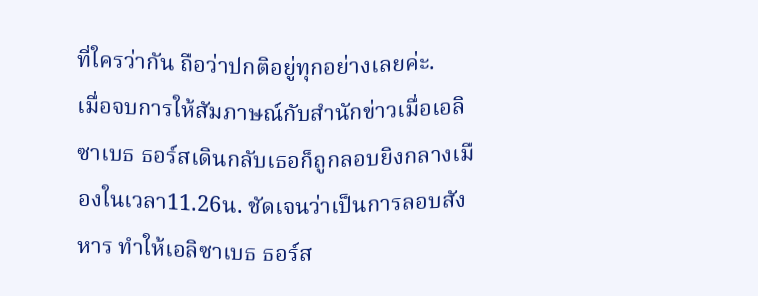ที่ใครว่ากัน ถือว่าปกติอยู่ทุกอย่างเลยค่ะ.
เมื่อจบการให้สัมภาษณ์กับสำนักข่าวเมื่อเอลิซาเบธ ธอร์สเดินกลับเธอก็ถูกลอบยิงกลางเมืองในเวลา11.26น. ชัดเจนว่าเป็นการลอบสังหาร ทำให้เอลิซาเบธ ธอร์ส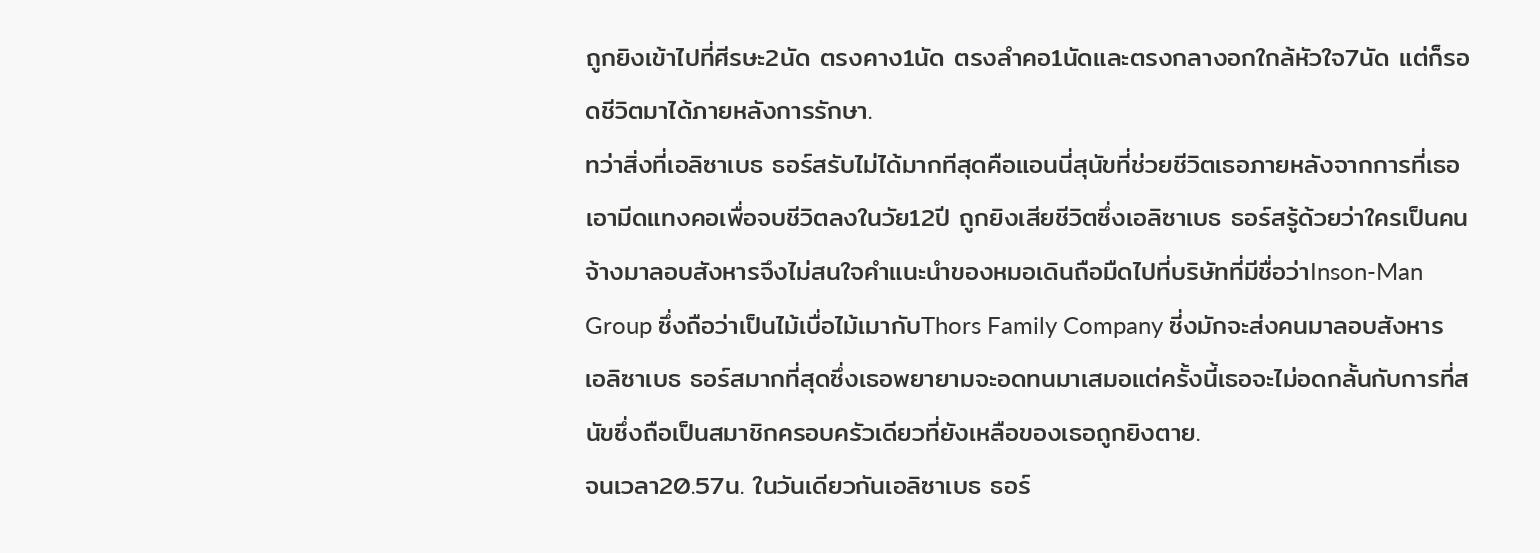ถูกยิงเข้าไปที่ศีรษะ2นัด ตรงคาง1นัด ตรงลำคอ1นัดและตรงกลางอกใกล้หัวใจ7นัด แต่ก็รอดชีวิตมาได้ภายหลังการรักษา.
ทว่าสิ่งที่เอลิซาเบธ ธอร์สรับไม่ได้มากทีสุดคือแอนนี่สุนัขที่ช่วยชีวิตเธอภายหลังจากการที่เธอเอามีดแทงคอเพื่อจบชีวิตลงในวัย12ปี ถูกยิงเสียชีวิตซึ่งเอลิซาเบธ ธอร์สรู้ด้วยว่าใครเป็นคนจ้างมาลอบสังหารจึงไม่สนใจคำแนะนำของหมอเดินถือมืดไปที่บริษัทที่มีชื่อว่าInson-Man Group ซึ่งถือว่าเป็นไม้เบื่อไม้เมากับThors Family Company ซี่งมักจะส่งคนมาลอบสังหารเอลิซาเบธ ธอร์สมากที่สุดซึ่งเธอพยายามจะอดทนมาเสมอแต่ครั้งนี้เธอจะไม่อดกลั้นกับการที่สนัขซึ่งถือเป็นสมาชิกครอบครัวเดียวที่ยังเหลือของเธอถูกยิงตาย.
จนเวลา20.57น. ในวันเดียวกันเอลิซาเบธ ธอร์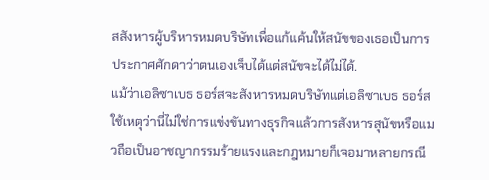สสังหารผู้บริหารหมดบริษัทเพื่อแก้แค้นให้สนัขของเธอเป็นการประกาศศักดาว่าตนเองเจ็บได้แต่สนัขจะได้ไม่ได้.
แม้ว่าเอลิซาเบธ ธอร์สจะสังหารหมดบริษัทแต่เอลิซาเบธ ธอร์สใช้เหตุว่านี่ไม่ใช่การแข่งขันทางธุรกิจแล้วการสังหารสุนัขหรือแมวถือเป็นอาชญากรรมร้ายแรงและกฎหมายก็เจอมาหลายกรณี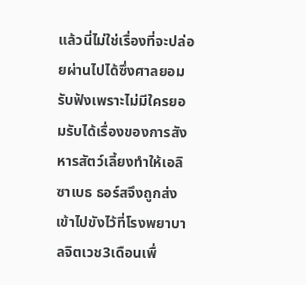แล้วนี่ไม่ใช่เรื่องที่จะปล่อยผ่านไปได้ซึ่งศาลยอมรับฟังเพราะไม่มีใครยอมรับได้เรื่องของการสังหารสัตว์เลี้ยงทำให้เอลิซาเบธ ธอร์สจึงถูกส่งเข้าไปขังไว้ที่โรงพยาบาลจิตเวช3เดือนเพื่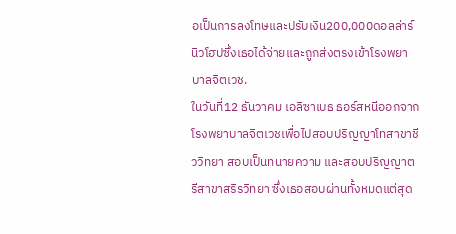อเป็นการลงโทษและปรับเงิน200,000ดอลล่าร์นิวโฮปซึ่งเธอได้จ่ายและถูกส่งตรงเข้าโรงพยาบาลจิตเวช.
ในวันที่12 ธันวาคม เอลิซาเบธ ธอร์สหนีออกจากโรงพยาบาลจิตเวชเพื่อไปสอบปริญญาโทสาขาชีววิทยา สอบเป็นทนายความ และสอบปริญญาตรีสาขาสริรวิทยา ซึ่งเธอสอบผ่านทั้งหมดแต่สุด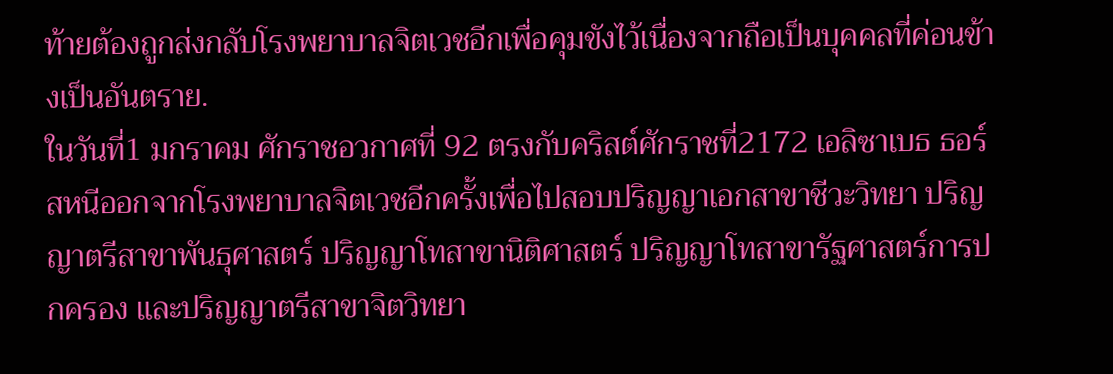ท้ายต้องถูกส่งกลับโรงพยาบาลจิตเวชอีกเพื่อคุมขังไว้เนื่องจากถือเป็นบุคคลที่ค่อนข้างเป็นอันตราย.
ในวันที่1 มกราคม ศักราชอวกาศที่ 92 ตรงกับคริสต์ศักราชที่2172 เอลิซาเบธ ธอร์สหนีออกจากโรงพยาบาลจิตเวชอีกครั้งเพื่อไปสอบปริญญาเอกสาขาชีวะวิทยา ปริญญาตรีสาขาพันธุศาสตร์ ปริญญาโทสาขานิติศาสตร์ ปริญญาโทสาขารัฐศาสตร์การปกครอง และปริญญาตรีสาขาจิตวิทยา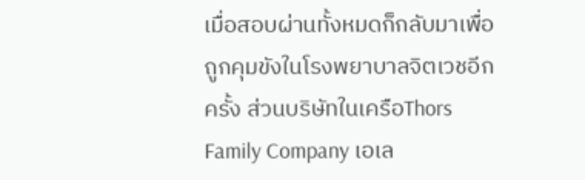เมื่อสอบผ่านทั้งหมดก็กลับมาเพื่อถูกคุมขังในโรงพยาบาลจิตเวชอีกครั้ง ส่วนบริษัทในเครือThors Family Company เอเล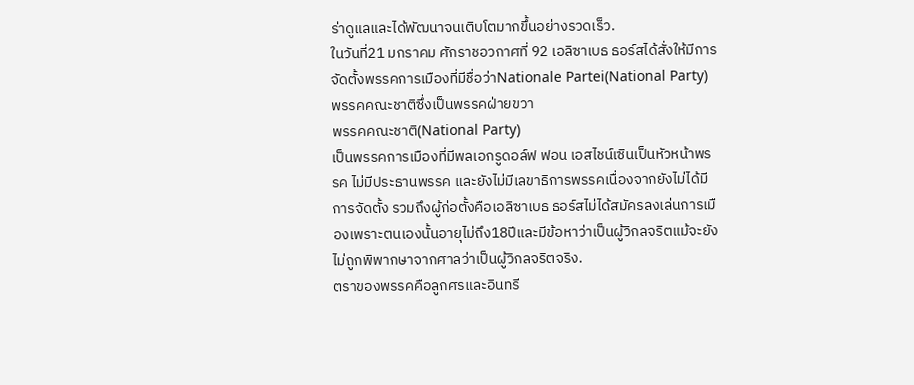ร่าดูแลและได้พัฒนาจนเติบโตมากขึ้นอย่างรวดเร็ว.
ในวันที่21 มกราคม ศักราชอวกาศที่ 92 เอลิซาเบธ ธอร์สได้สั่งให้มีการจัดตั้งพรรคการเมืองที่มีชื่อว่าNationale Partei(National Party) พรรคคณะชาติซึ่งเป็นพรรคฝ่ายขวา
พรรคคณะชาติ(National Party)
เป็นพรรคการเมืองที่มีพลเอกรูดอล์ฟ ฟอน เอสไชน์เซินเป็นหัวหน้าพรรค ไม่มีประธานพรรค และยังไม่มีเลขาธิการพรรคเนื่องจากยังไม่ได้มีการจัดตั้ง รวมถึงผู้ก่อตั้งคือเอลิซาเบธ ธอร์สไม่ได้สมัครลงเล่นการเมืองเพราะตนเองนั้นอายุไม่ถึง18ปีและมีข้อหาว่าเป็นผู้วิกลจริตแม้จะยังไม่ถูกพิพากษาจากศาลว่าเป็นผู้วิกลจริตจริง.
ตราของพรรคคือลูกศรและอินทรี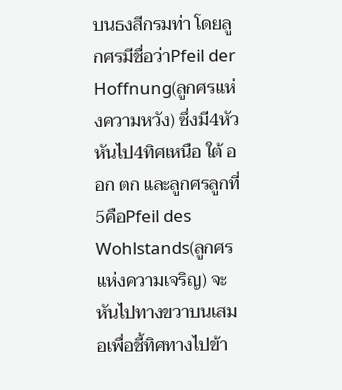บนธงสีกรมท่า โดยลูกศรมีชื่อว่าPfeil der Hoffnung(ลูกศรแห่งความหวัง) ซึ่งมี4หัวหันไป4ทิศเหนือ ใต้ ออก ตก และลูกศรลูกที่5คือPfeil des Wohlstands(ลูกศรแห่งความเจริญ) จะหันไปทางขวาบนเสมอเพื่อชี้ทิศทางไปข้า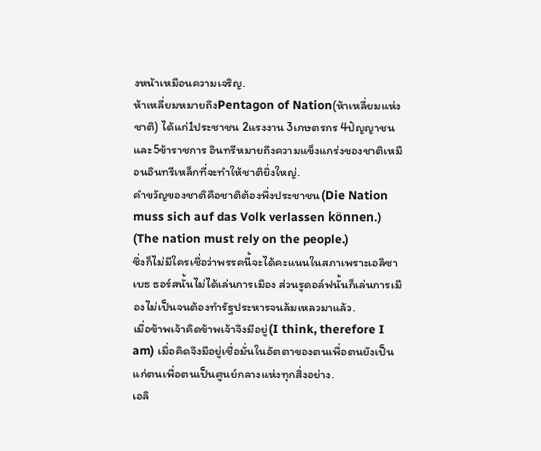งหน้าเหมือนความเจริญ.
ห้าเหลี่ยมหมายถึงPentagon of Nation(ห้าเหลี่ยมแห่งชาติ) ได้แก่1ประชาชน 2แรงงาน 3เกษตรกร 4ปัญญาชน และ5ข้าราชการ อินทรีหมายถึงความแข็งแกร่งของชาติเหมือนอินทรีเหล็กที่จะทำให้ชาติยิ่งใหญ่.
คำขวัญของชาติคือชาติต้องพึ่งประชาชน(Die Nation muss sich auf das Volk verlassen können.) (The nation must rely on the people.)
ซึ่งก็ไม่มีใครเชื่อว่าพรรคนี้จะได้คะแนนในสภาเพราะเอลิซาเบธ ธอร์สนั้นไม่ได้เล่นการเมือง ส่วนรูดอล์ฟนั้นก็เล่นการเมืองไม่เป็นจนต้องทำรัฐประหารจนล้มเหลวมาแล้ว.
เมื่อข้าพเจ้าคิดข้าพเจ้าจึงมีอยู่(I think, therefore I am) เมื่อคิดจึงมีอยู่เชื่อมั่นในอัตตาของตนเพื่อตนยังเป็นแก่ตนเพื่อตนเป็นศูนย์กลางแห่งทุกสิ่งอย่าง.
เอลิ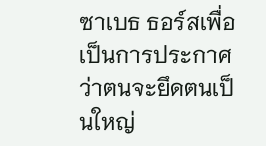ซาเบธ ธอร์สเพื่อเป็นการประกาศว่าตนจะยึดตนเป็นใหญ่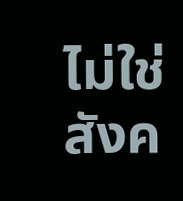ไม่ใช่สังค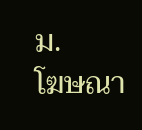ม.
โฆษณา